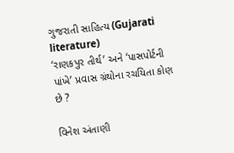ગુજરાતી સાહિત્ય (Gujarati literature)
‘રાણકપુર તીર્થ’ અને ‘પાસપોર્ટની પાંખે’ પ્રવાસ ગ્રંથોના રચયિતા કોણ છે ?

વિનેશ અંતાણી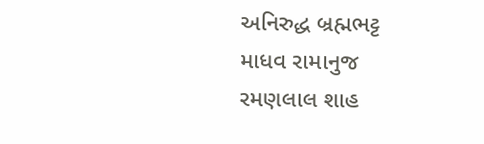અનિરુદ્ધ બ્રહ્મભટ્ટ
માધવ રામાનુજ
રમણલાલ શાહ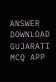ANSWER DOWNLOAD GUJARATI MCQ APP